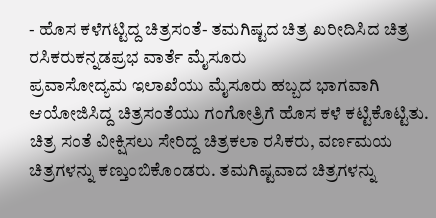- ಹೊಸ ಕಳೆಗಟ್ಟಿದ್ದ ಚಿತ್ರಸಂತೆ- ತಮಗಿಷ್ಟದ ಚಿತ್ರ ಖರೀದಿಸಿದ ಚಿತ್ರ ರಸಿಕರುಕನ್ನಡಪ್ರಭ ವಾರ್ತೆ ಮೈಸೂರು
ಪ್ರವಾಸೋದ್ಯಮ ಇಲಾಖೆಯು ಮೈಸೂರು ಹಬ್ಬದ ಭಾಗವಾಗಿ ಆಯೋಜಿಸಿದ್ದ ಚಿತ್ರಸಂತೆಯು ಗಂಗೋತ್ರಿಗೆ ಹೊಸ ಕಳೆ ಕಟ್ಟಿಕೊಟ್ಟಿತು. ಚಿತ್ರ ಸಂತೆ ವೀಕ್ಷಿಸಲು ಸೇರಿದ್ದ ಚಿತ್ರಕಲಾ ರಸಿಕರು, ವರ್ಣಮಯ ಚಿತ್ರಗಳನ್ನು ಕಣ್ತುಂಬಿಕೊಂಡರು. ತಮಗಿಷ್ಟವಾದ ಚಿತ್ರಗಳನ್ನು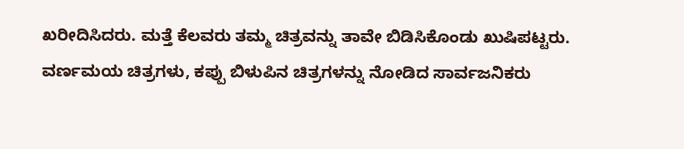ಖರೀದಿಸಿದರು. ಮತ್ತೆ ಕೆಲವರು ತಮ್ಮ ಚಿತ್ರವನ್ನು ತಾವೇ ಬಿಡಿಸಿಕೊಂಡು ಖುಷಿಪಟ್ಟರು.
ವರ್ಣಮಯ ಚಿತ್ರಗಳು, ಕಪ್ಪು ಬಿಳುಪಿನ ಚಿತ್ರಗಳನ್ನು ನೋಡಿದ ಸಾರ್ವಜನಿಕರು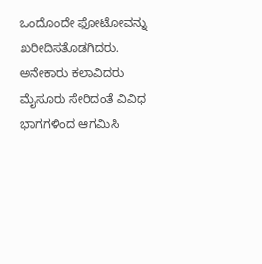ಒಂದೊಂದೇ ಫೋಟೋವನ್ನು ಖರೀದಿಸತೊಡಗಿದರು. ಅನೇಕಾರು ಕಲಾವಿದರು ಮೈಸೂರು ಸೇರಿದಂತೆ ವಿವಿಧ ಭಾಗಗಳಿಂದ ಆಗಮಿಸಿ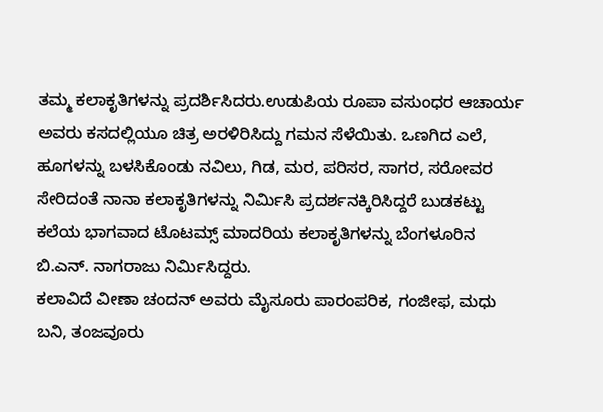ತಮ್ಮ ಕಲಾಕೃತಿಗಳನ್ನು ಪ್ರದರ್ಶಿಸಿದರು.ಉಡುಪಿಯ ರೂಪಾ ವಸುಂಧರ ಆಚಾರ್ಯ ಅವರು ಕಸದಲ್ಲಿಯೂ ಚಿತ್ರ ಅರಳಿರಿಸಿದ್ದು ಗಮನ ಸೆಳೆಯಿತು. ಒಣಗಿದ ಎಲೆ, ಹೂಗಳನ್ನು ಬಳಸಿಕೊಂಡು ನವಿಲು, ಗಿಡ, ಮರ, ಪರಿಸರ, ಸಾಗರ, ಸರೋವರ ಸೇರಿದಂತೆ ನಾನಾ ಕಲಾಕೃತಿಗಳನ್ನು ನಿರ್ಮಿಸಿ ಪ್ರದರ್ಶನಕ್ಕಿರಿಸಿದ್ದರೆ ಬುಡಕಟ್ಟು ಕಲೆಯ ಭಾಗವಾದ ಟೊಟಮ್ಸ್ ಮಾದರಿಯ ಕಲಾಕೃತಿಗಳನ್ನು ಬೆಂಗಳೂರಿನ ಬಿ.ಎನ್. ನಾಗರಾಜು ನಿರ್ಮಿಸಿದ್ದರು.
ಕಲಾವಿದೆ ವೀಣಾ ಚಂದನ್ ಅವರು ಮೈಸೂರು ಪಾರಂಪರಿಕ, ಗಂಜೀಫ, ಮಧು ಬನಿ, ತಂಜವೂರು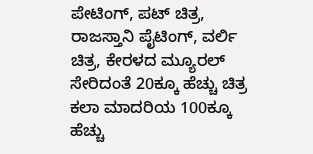ಪೇಟಿಂಗ್, ಪಟ್ ಚಿತ್ರ, ರಾಜಸ್ತಾನಿ ಪೈಟಿಂಗ್, ವರ್ಲಿ ಚಿತ್ರ, ಕೇರಳದ ಮ್ಯೂರಲ್ ಸೇರಿದಂತೆ 20ಕ್ಕೂ ಹೆಚ್ಚು ಚಿತ್ರ ಕಲಾ ಮಾದರಿಯ 100ಕ್ಕೂ ಹೆಚ್ಚು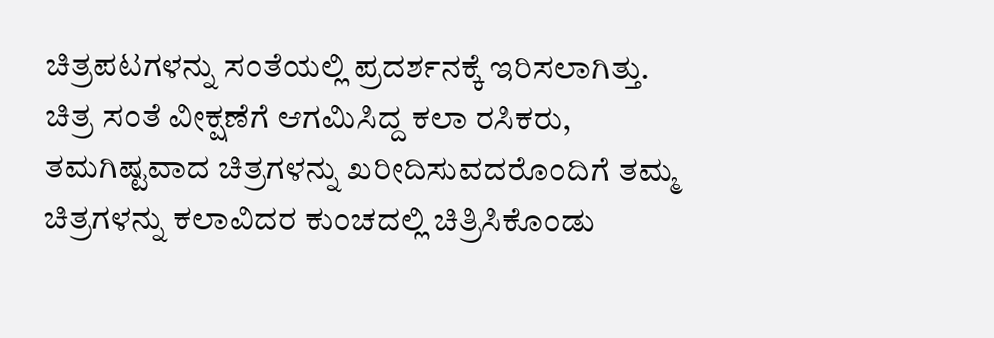ಚಿತ್ರಪಟಗಳನ್ನು ಸಂತೆಯಲ್ಲಿ ಪ್ರದರ್ಶನಕ್ಕೆ ಇರಿಸಲಾಗಿತ್ತು.
ಚಿತ್ರ ಸಂತೆ ವೀಕ್ಷಣೆಗೆ ಆಗಮಿಸಿದ್ದ ಕಲಾ ರಸಿಕರು, ತಮಗಿಷ್ಟವಾದ ಚಿತ್ರಗಳನ್ನು ಖರೀದಿಸುವದರೊಂದಿಗೆ ತಮ್ಮ ಚಿತ್ರಗಳನ್ನು ಕಲಾವಿದರ ಕುಂಚದಲ್ಲಿ ಚಿತ್ರಿಸಿಕೊಂಡು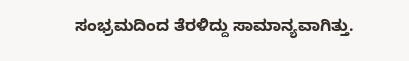ಸಂಭ್ರಮದಿಂದ ತೆರಳಿದ್ದು ಸಾಮಾನ್ಯವಾಗಿತ್ತು.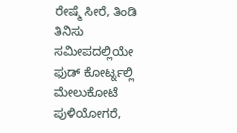ರೇಷ್ಮೆ ಸೀರೆ, ತಿಂಡಿ ತಿನಿಸು
ಸಮೀಪದಲ್ಲಿಯೇ ಫುಡ್ ಕೋರ್ಟ್ನಲ್ಲಿ ಮೇಲುಕೋಟೆ ಪುಳಿಯೋಗರೆ,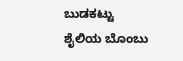ಬುಡಕಟ್ಟು ಶೈಲಿಯ ಬೊಂಬು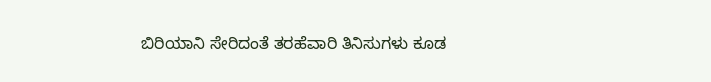ಬಿರಿಯಾನಿ ಸೇರಿದಂತೆ ತರಹೆವಾರಿ ತಿನಿಸುಗಳು ಕೂಡ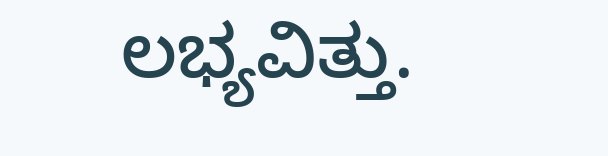ಲಭ್ಯವಿತ್ತು.